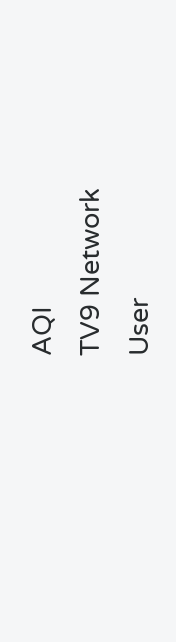AQI
TV9 Network
User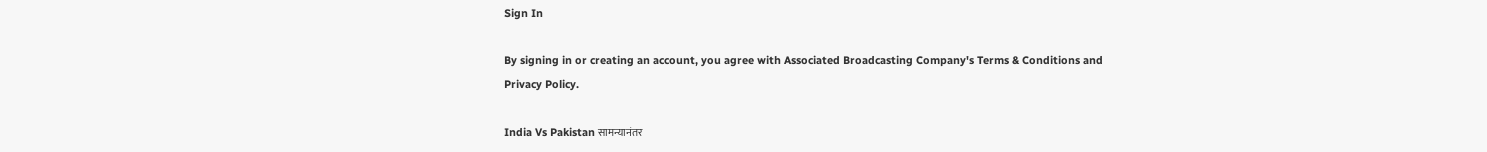Sign In

By signing in or creating an account, you agree with Associated Broadcasting Company's Terms & Conditions and Privacy Policy.

India Vs Pakistan सामन्यानंतर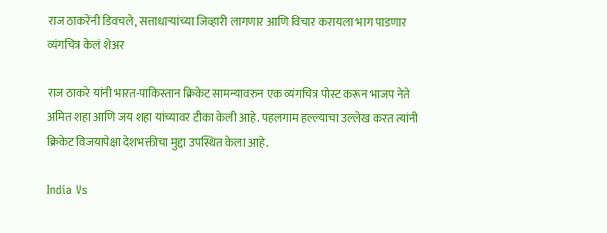राज ठाकरेंनी डिवचले, सत्ताधाऱ्यांच्या जिव्हारी लागणार आणि विचार करायला भाग पाडणार व्यंगचित्र केलं शेअर

राज ठाकरे यांनी भारत-पाकिस्तान क्रिकेट सामन्यावरुन एक व्यंगचित्र पोस्ट करून भाजप नेते अमित शहा आणि जय शहा यांच्यावर टीका केली आहे. पहलगाम हल्ल्याचा उल्लेख करत त्यांनी क्रिकेट विजयापेक्षा देशभक्तीचा मुद्दा उपस्थित केला आहे.

India Vs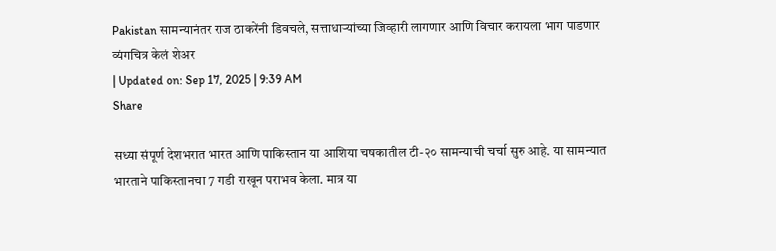Pakistan सामन्यानंतर राज ठाकरेंनी डिवचले, सत्ताधाऱ्यांच्या जिव्हारी लागणार आणि विचार करायला भाग पाडणार व्यंगचित्र केलं शेअर
| Updated on: Sep 17, 2025 | 9:39 AM
Share

सध्या संपूर्ण देशभरात भारत आणि पाकिस्तान या आशिया चषकातील टी-२० सामन्याची चर्चा सुरु आहे. या सामन्यात भारताने पाकिस्तानचा 7 गडी राखून पराभव केला. मात्र या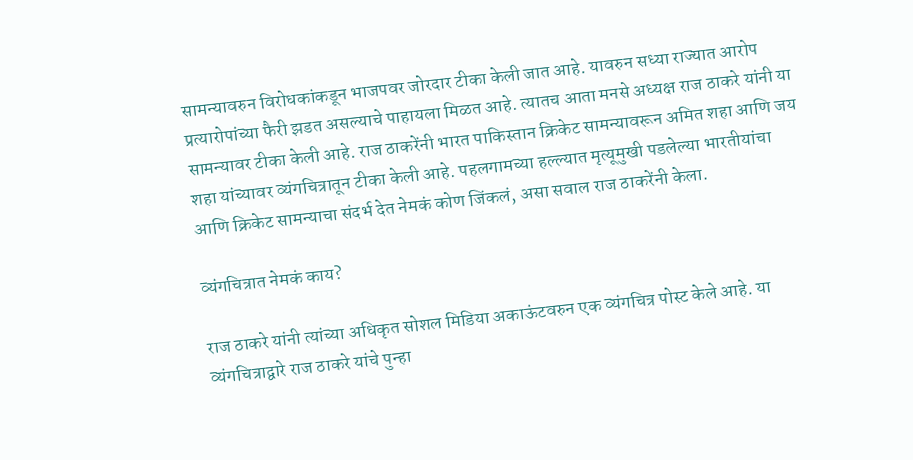सामन्यावरुन विरोधकांकडून भाजपवर जोरदार टीका केली जात आहे. यावरुन सध्या राज्यात आरोप प्रत्यारोपांच्या फैरी झडत असल्याचे पाहायला मिळत आहे. त्यातच आता मनसे अध्यक्ष राज ठाकरे यांनी या सामन्यावर टीका केली आहे. राज ठाकरेंनी भारत पाकिस्तान क्रिकेट सामन्यावरून अमित शहा आणि जय शहा यांच्यावर व्यंगचित्रातून टीका केली आहे. पहलगामच्या हल्ल्यात मृत्यूमुखी पडलेल्या भारतीयांचा आणि क्रिकेट सामन्याचा संदर्भ देत नेमकं कोण जिंकलं, असा सवाल राज ठाकरेंनी केला.

व्यंगचित्रात नेमकं काय?

राज ठाकरे यांनी त्यांच्या अधिकृत सोशल मिडिया अकाऊंटवरुन एक व्यंगचित्र पोस्ट केले आहे. या व्यंगचित्राद्वारे राज ठाकरे यांचे पुन्हा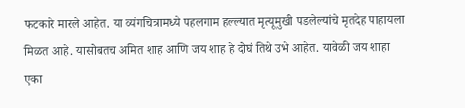फटकारे मारले आहेत. या व्यंगचित्रामध्ये पहलगाम हल्ल्यात मृत्यूमुखी पडलेल्यांचे मृतदेह पाहायला मिळत आहे. यासोबतच अमित शाह आणि जय शाह हे दोघं तिथे उभे आहेत. यावेळी जय शाहा एका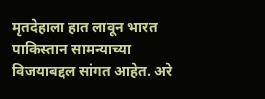मृतदेहाला हात लावून भारत पाकिस्तान सामन्याच्या विजयाबद्दल सांगत आहेत. अरे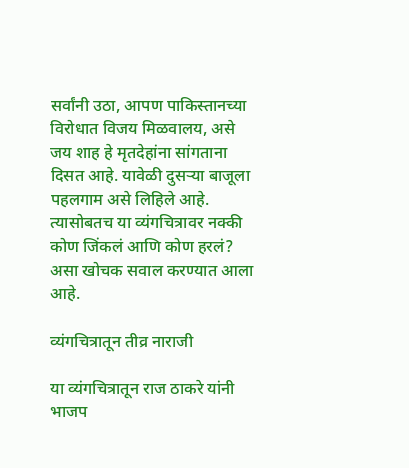सर्वांनी उठा, आपण पाकिस्तानच्या विरोधात विजय मिळवालय, असे जय शाह हे मृतदेहांना सांगताना दिसत आहे. यावेळी दुसऱ्या बाजूला पहलगाम असे लिहिले आहे. त्यासोबतच या व्यंगचित्रावर नक्की कोण जिंकलं आणि कोण हरलं? असा खोचक सवाल करण्यात आला आहे.

व्यंगचित्रातून तीव्र नाराजी

या व्यंगचित्रातून राज ठाकरे यांनी भाजप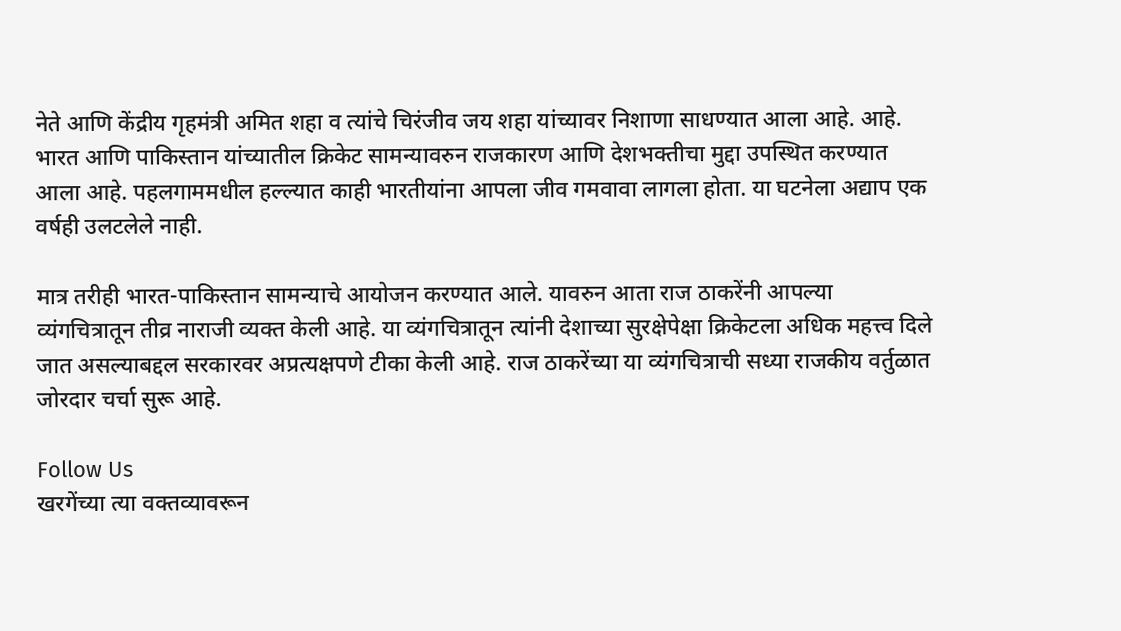नेते आणि केंद्रीय गृहमंत्री अमित शहा व त्यांचे चिरंजीव जय शहा यांच्यावर निशाणा साधण्यात आला आहे. आहे. भारत आणि पाकिस्तान यांच्यातील क्रिकेट सामन्यावरुन राजकारण आणि देशभक्तीचा मुद्दा उपस्थित करण्यात आला आहे. पहलगाममधील हल्ल्यात काही भारतीयांना आपला जीव गमवावा लागला होता. या घटनेला अद्याप एक वर्षही उलटलेले नाही.

मात्र तरीही भारत-पाकिस्तान सामन्याचे आयोजन करण्यात आले. यावरुन आता राज ठाकरेंनी आपल्या व्यंगचित्रातून तीव्र नाराजी व्यक्त केली आहे. या व्यंगचित्रातून त्यांनी देशाच्या सुरक्षेपेक्षा क्रिकेटला अधिक महत्त्व दिले जात असल्याबद्दल सरकारवर अप्रत्यक्षपणे टीका केली आहे. राज ठाकरेंच्या या व्यंगचित्राची सध्या राजकीय वर्तुळात जोरदार चर्चा सुरू आहे.

Follow Us
खरगेंच्या त्या वक्तव्यावरून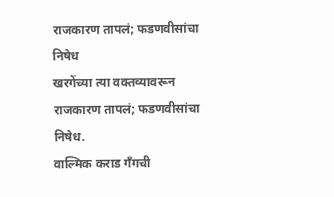राजकारण तापलं; फडणवीसांचा निषेध
खरगेंच्या त्या वक्तव्यावरून राजकारण तापलं; फडणवीसांचा निषेध.
वाल्मिक कराड गँगची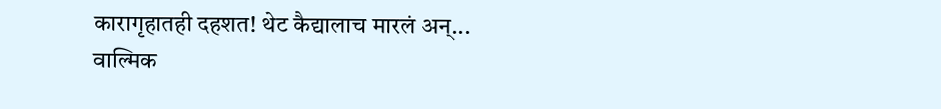कारागृहातही दहशत! थेट कैद्यालाच मारलं अन्...
वाल्मिक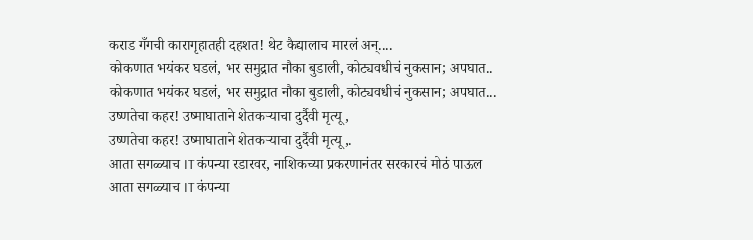कराड गँगची कारागृहातही दहशत! थेट कैद्यालाच मारलं अन्....
कोकणात भयंकर घडलं, भर समुद्रात नौका बुडाली, कोट्यवधीचं नुकसान; अपघात..
कोकणात भयंकर घडलं, भर समुद्रात नौका बुडाली, कोट्यवधीचं नुकसान; अपघात...
उष्णतेचा कहर! उष्माघाताने शेतकऱ्याचा दुर्दैवी मृत्यू,
उष्णतेचा कहर! उष्माघाताने शेतकऱ्याचा दुर्दैवी मृत्यू,.
आता सगळ्याच IT कंपन्या रडारवर, नाशिकच्या प्रकरणानंतर सरकारचं मोठं पाऊल
आता सगळ्याच IT कंपन्या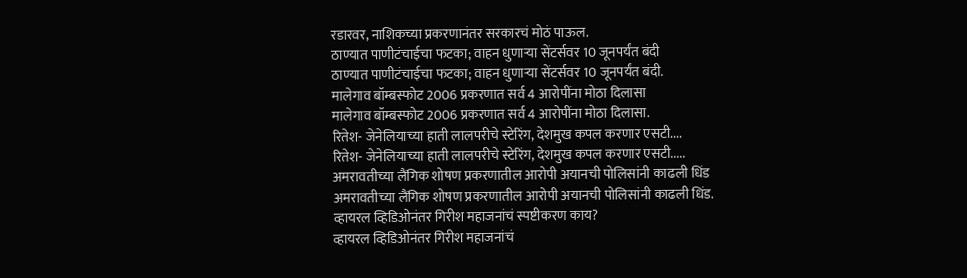रडारवर, नाशिकच्या प्रकरणानंतर सरकारचं मोठं पाऊल.
ठाण्यात पाणीटंचाईचा फटका; वाहन धुणाऱ्या सेंटर्सवर 10 जूनपर्यंत बंदी
ठाण्यात पाणीटंचाईचा फटका; वाहन धुणाऱ्या सेंटर्सवर 10 जूनपर्यंत बंदी.
मालेगाव बॉम्बस्फोट 2006 प्रकरणात सर्व 4 आरोपींना मोठा दिलासा
मालेगाव बॉम्बस्फोट 2006 प्रकरणात सर्व 4 आरोपींना मोठा दिलासा.
रितेश- जेनेलियाच्या हाती लालपरीचे स्टेरिंग, देशमुख कपल करणार एसटी....
रितेश- जेनेलियाच्या हाती लालपरीचे स्टेरिंग, देशमुख कपल करणार एसटी.....
अमरावतीच्या लैंगिक शोषण प्रकरणातील आरोपी अयानची पोलिसांनी काढली धिंड
अमरावतीच्या लैंगिक शोषण प्रकरणातील आरोपी अयानची पोलिसांनी काढली धिंड.
व्हायरल व्हिडिओनंतर गिरीश महाजनांचं स्पष्टीकरण काय?
व्हायरल व्हिडिओनंतर गिरीश महाजनांचं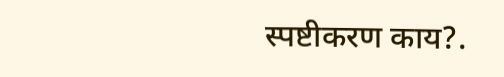स्पष्टीकरण काय?.